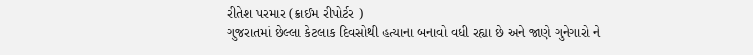રીતેશ પરમાર (ક્રાઈમ રીપોર્ટર )
ગુજરાતમાં છેલ્લા કેટલાક દિવસોથી હત્યાના બનાવો વધી રહ્યા છે અને જાણે ગુનેગારો ને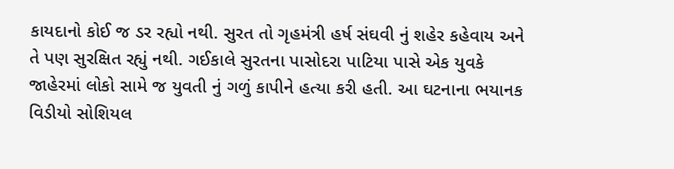કાયદાનો કોઈ જ ડર રહ્યો નથી. સુરત તો ગૃહમંત્રી હર્ષ સંઘવી નું શહેર કહેવાય અને તે પણ સુરક્ષિત રહ્યું નથી. ગઈકાલે સુરતના પાસોદરા પાટિયા પાસે એક યુવકે જાહેરમાં લોકો સામે જ યુવતી નું ગળું કાપીને હત્યા કરી હતી. આ ઘટનાના ભયાનક વિડીયો સોશિયલ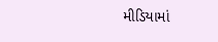મીડિયામાં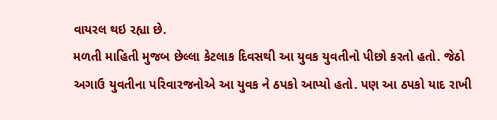વાયરલ થઇ રહ્યા છે.
મળતી માહિતી મુજબ છેલ્લા કેટલાક દિવસથી આ યુવક યુવતીનો પીછો કરતો હતો. જેઠો અગાઉ યુવતીના પરિવારજનોએ આ યુવક ને ઠપકો આપ્યો હતો. પણ આ ઠપકો યાદ રાખી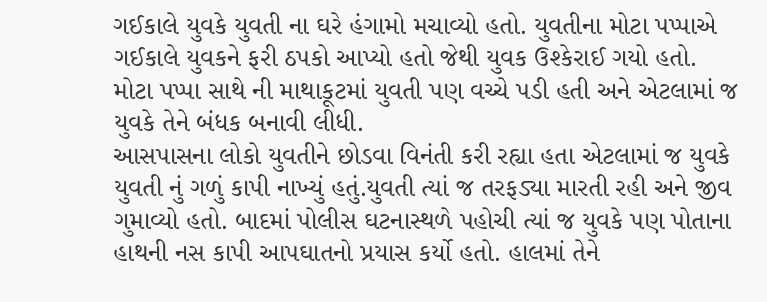ગઈકાલે યુવકે યુવતી ના ઘરે હંગામો મચાવ્યો હતો. યુવતીના મોટા પપ્પાએ ગઈકાલે યુવકને ફરી ઠપકો આપ્યો હતો જેથી યુવક ઉશ્કેરાઈ ગયો હતો. મોટા પપ્પા સાથે ની માથાકૂટમાં યુવતી પણ વચ્ચે પડી હતી અને એટલામાં જ યુવકે તેને બંધક બનાવી લીધી.
આસપાસના લોકો યુવતીને છોડવા વિનંતી કરી રહ્યા હતા એટલામાં જ યુવકે યુવતી નું ગળું કાપી નાખ્યું હતું.યુવતી ત્યાં જ તરફડ્યા મારતી રહી અને જીવ ગુમાવ્યો હતો. બાદમાં પોલીસ ઘટનાસ્થળે પહોચી ત્યાં જ યુવકે પણ પોતાના હાથની નસ કાપી આપઘાતનો પ્રયાસ કર્યો હતો. હાલમાં તેને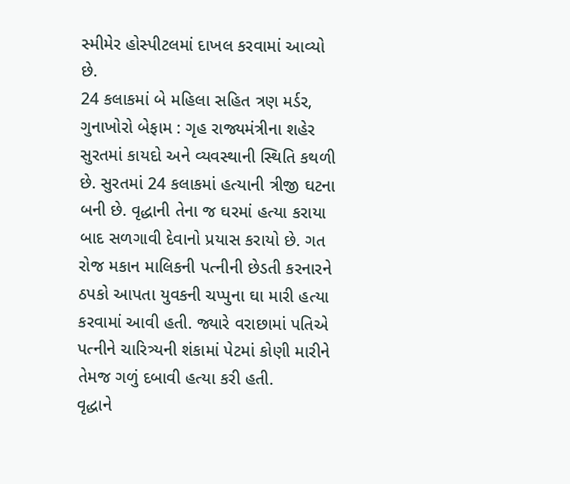સ્મીમેર હોસ્પીટલમાં દાખલ કરવામાં આવ્યો છે.
24 કલાકમાં બે મહિલા સહિત ત્રણ મર્ડર, ગુનાખોરો બેફામ : ગૃહ રાજ્યમંત્રીના શહેર સુરતમાં કાયદો અને વ્યવસ્થાની સ્થિતિ કથળી છે. સુરતમાં 24 કલાકમાં હત્યાની ત્રીજી ઘટના બની છે. વૃદ્ધાની તેના જ ઘરમાં હત્યા કરાયા બાદ સળગાવી દેવાનો પ્રયાસ કરાયો છે. ગત રોજ મકાન માલિકની પત્નીની છેડતી કરનારને ઠપકો આપતા યુવકની ચપ્પુના ઘા મારી હત્યા કરવામાં આવી હતી. જ્યારે વરાછામાં પતિએ પત્નીને ચારિત્ર્યની શંકામાં પેટમાં કોણી મારીને તેમજ ગળું દબાવી હત્યા કરી હતી.
વૃદ્ધાને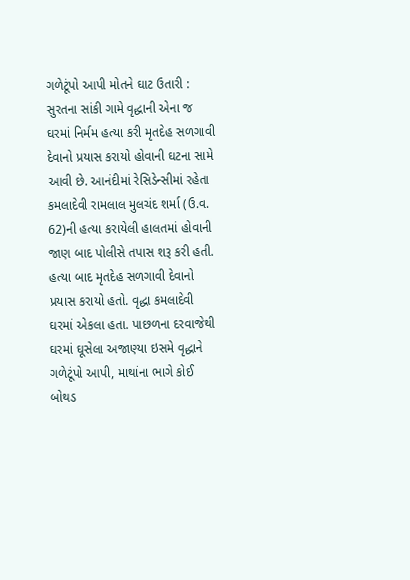ગળેટૂંપો આપી મોતને ઘાટ ઉતારી : સુરતના સાંકી ગામે વૃદ્ધાની એના જ ઘરમાં નિર્મમ હત્યા કરી મૃતદેહ સળગાવી દેવાનો પ્રયાસ કરાયો હોવાની ઘટના સામે આવી છે. આનંદીમાં રેસિડેન્સીમાં રહેતા કમલાદેવી રામલાલ મુલચંદ શર્મા (ઉ.વ. 62)ની હત્યા કરાયેલી હાલતમાં હોવાની જાણ બાદ પોલીસે તપાસ શરૂ કરી હતી. હત્યા બાદ મૃતદેહ સળગાવી દેવાનો પ્રયાસ કરાયો હતો. વૃદ્ધા કમલાદેવી ઘરમાં એકલા હતા. પાછળના દરવાજેથી ઘરમાં ઘૂસેલા અજાણ્યા ઇસમે વૃદ્ધાને ગળેટૂંપો આપી, માથાંના ભાગે કોઈ બોથડ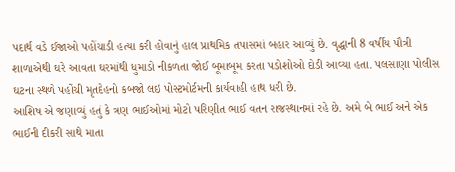પદાર્થ વડે ઈજાઓ પહોંચાડી હત્યા કરી હોવાનું હાલ પ્રાથમિક તપાસમાં બહાર આવ્યું છે. વૃદ્ધાની 8 વર્ષીય પૌત્રી શાળાએથી ઘરે આવતા ઘરમાંથી ધુમાડો નીકળતા જોઈ બૂમાબૂમ કરતા પડોશોઓ દોડી આવ્યા હતા. પલસાણા પોલીસ ઘટના સ્થળે પહોંચી મૃતદેહનો કબજો લઇ પોસ્ટમોર્ટમની કાર્યવાહી હાથ ધરી છે.
આશિષ એ જણાવ્યું હતું કે ત્રણ ભાઈઓમાં મોટો પરિણીત ભાઈ વતન રાજસ્થાનમાં રહે છે. અમે બે ભાઈ અને એક ભાઈની દીકરી સાથે માતા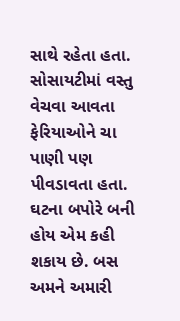સાથે રહેતા હતા. સોસાયટીમાં વસ્તુ વેચવા આવતા ફેરિયાઓને ચા પાણી પણ પીવડાવતા હતા. ઘટના બપોરે બની હોય એમ કહી શકાય છે. બસ અમને અમારી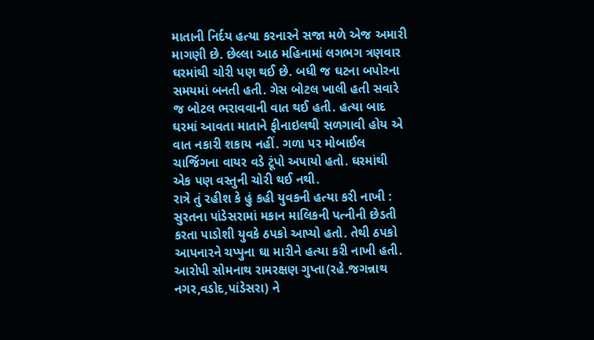માતાની નિર્દય હત્યા કરનારને સજા મળે એજ અમારી માગણી છે. છેલ્લા આઠ મહિનામાં લગભગ ત્રણવાર ઘરમાંથી ચોરી પણ થઈ છે. બધી જ ઘટના બપોરના સમયમાં બનતી હતી. ગેસ બોટલ ખાલી હતી સવારે જ બોટલ ભરાવવાની વાત થઈ હતી. હત્યા બાદ ઘરમાં આવતા માતાને ફીનાઇલથી સળગાવી હોય એ વાત નકારી શકાય નહીં. ગળા પર મોબાઈલ ચાર્જિગના વાયર વડે ટૂંપો અપાયો હતો. ઘરમાંથી એક પણ વસ્તુની ચોરી થઈ નથી.
રાત્રે તું રહીશ કે હું કહી યુવકની હત્યા કરી નાખી : સુરતના પાંડેસરામાં મકાન માલિકની પત્નીની છેડતી કરતા પાડોશી યુવકે ઠપકો આપ્યો હતો. તેથી ઠપકો આપનારને ચપ્પુના ઘા મારીને હત્યા કરી નાખી હતી. આરોપી સોમનાથ રામરક્ષણ ગુપ્તા(રહે.જગન્નાથ નગર,વડોદ,પાંડેસરા) ને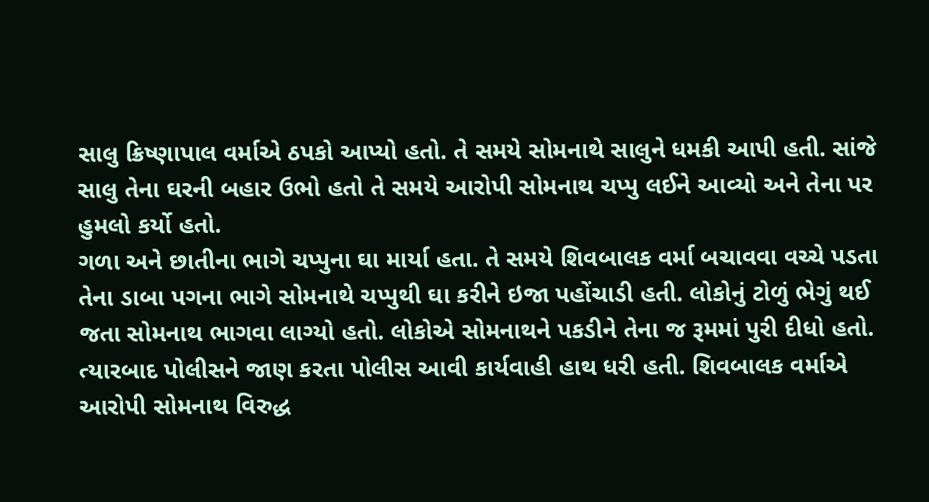સાલુ ક્રિષ્ણાપાલ વર્માએ ઠપકો આપ્યો હતો. તે સમયે સોમનાથે સાલુને ધમકી આપી હતી. સાંજે સાલુ તેના ઘરની બહાર ઉભો હતો તે સમયે આરોપી સોમનાથ ચપ્પુ લઈને આવ્યો અને તેના પર હુમલો કર્યો હતો.
ગળા અને છાતીના ભાગે ચપ્પુના ઘા માર્યા હતા. તે સમયે શિવબાલક વર્મા બચાવવા વચ્ચે પડતા તેના ડાબા પગના ભાગે સોમનાથે ચપ્પુથી ઘા કરીને ઇજા પહોંચાડી હતી. લોકોનું ટોળું ભેગું થઈ જતા સોમનાથ ભાગવા લાગ્યો હતો. લોકોએ સોમનાથને પકડીને તેના જ રૂમમાં પુરી દીધો હતો. ત્યારબાદ પોલીસને જાણ કરતા પોલીસ આવી કાર્યવાહી હાથ ધરી હતી. શિવબાલક વર્માએ આરોપી સોમનાથ વિરુદ્ધ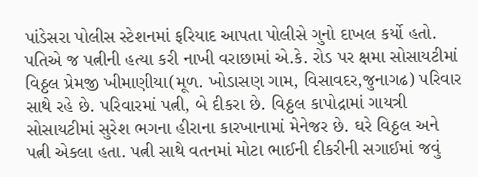પાંડેસરા પોલીસ સ્ટેશનમાં ફરિયાદ આપતા પોલીસે ગુનો દાખલ કર્યો હતો.
પતિએ જ પત્નીની હત્યા કરી નાખી વરાછામાં એ.કે. રોડ પર ક્ષમા સોસાયટીમાં વિઠ્ઠલ પ્રેમજી ખીમાણીયા(મૂળ. ખોડાસણ ગામ, વિસાવદર,જુનાગઢ) પરિવાર સાથે રહે છે. પરિવારમાં પત્ની, બે દીકરા છે. વિઠ્ઠલ કાપોદ્રામાં ગાયત્રી સોસાયટીમાં સુરેશ ભગના હીરાના કારખાનામાં મેનેજર છે. ઘરે વિઠ્ઠલ અને પત્ની એકલા હતા. પત્ની સાથે વતનમાં મોટા ભાઈની દીકરીની સગાઈમાં જવું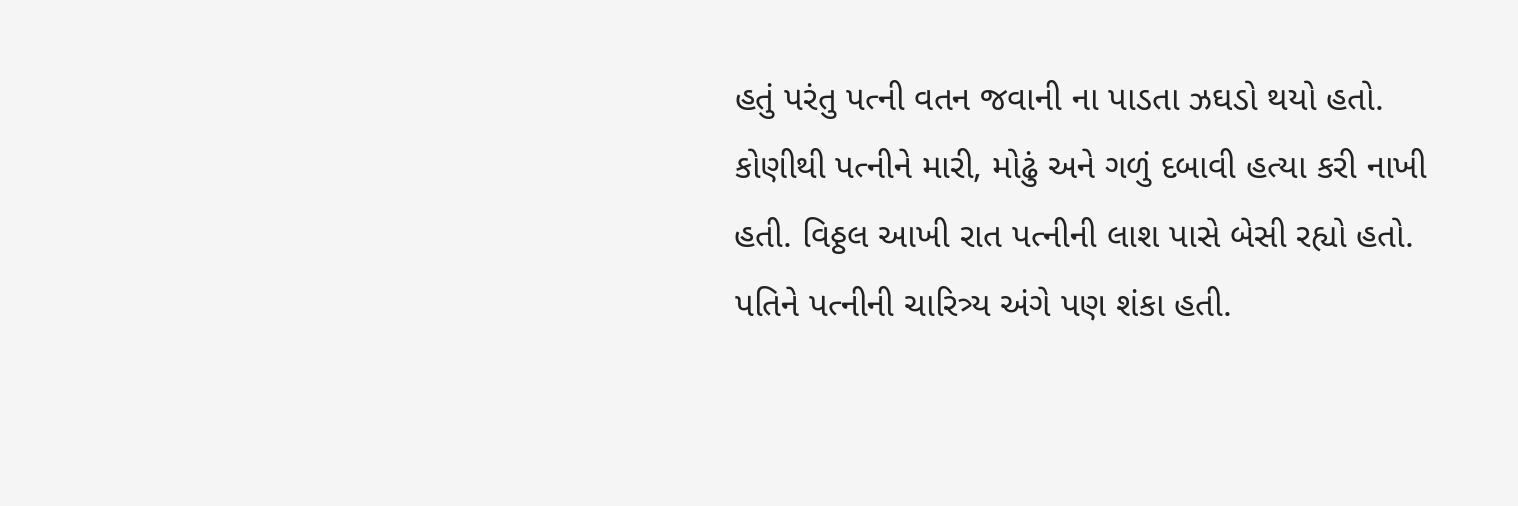હતું પરંતુ પત્ની વતન જવાની ના પાડતા ઝઘડો થયો હતો.
કોણીથી પત્નીને મારી, મોઢું અને ગળું દબાવી હત્યા કરી નાખી હતી. વિઠ્ઠલ આખી રાત પત્નીની લાશ પાસે બેસી રહ્યો હતો. પતિને પત્નીની ચારિત્ર્ય અંગે પણ શંકા હતી.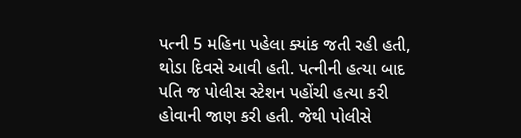પત્ની 5 મહિના પહેલા ક્યાંક જતી રહી હતી, થોડા દિવસે આવી હતી. પત્નીની હત્યા બાદ પતિ જ પોલીસ સ્ટેશન પહોંચી હત્યા કરી હોવાની જાણ કરી હતી. જેથી પોલીસે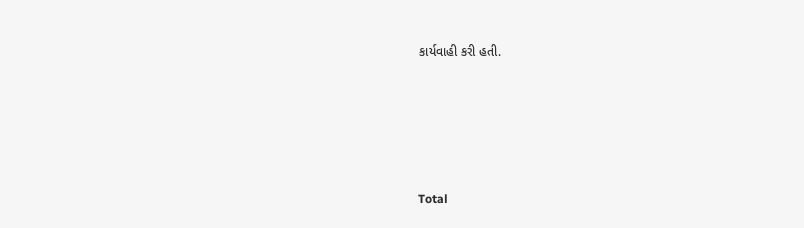કાર્યવાહી કરી હતી.





Total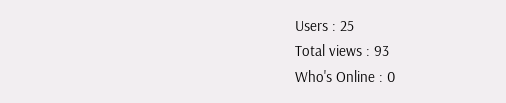Users : 25
Total views : 93
Who's Online : 0